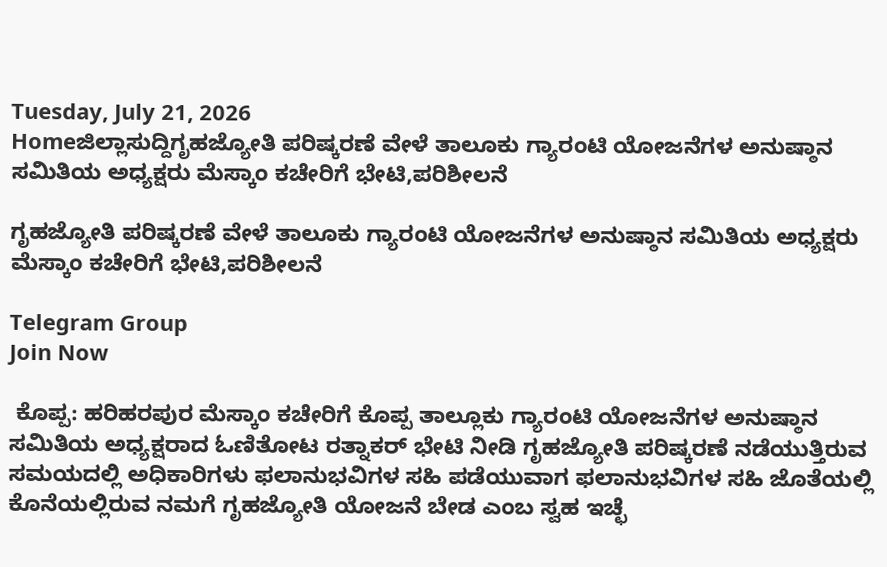Tuesday, July 21, 2026
Homeಜಿಲ್ಲಾಸುದ್ದಿಗೃಹಜ್ಯೋತಿ ಪರಿಷ್ಕರಣೆ ವೇಳೆ ತಾಲೂಕು ಗ್ಯಾರಂಟಿ ಯೋಜನೆಗಳ ಅನುಷ್ಠಾನ ಸಮಿತಿಯ ಅಧ್ಯಕ್ಷರು ಮೆಸ್ಕಾಂ ಕಚೇರಿಗೆ ಭೇಟಿ,ಪರಿಶೀಲನೆ

ಗೃಹಜ್ಯೋತಿ ಪರಿಷ್ಕರಣೆ ವೇಳೆ ತಾಲೂಕು ಗ್ಯಾರಂಟಿ ಯೋಜನೆಗಳ ಅನುಷ್ಠಾನ ಸಮಿತಿಯ ಅಧ್ಯಕ್ಷರು ಮೆಸ್ಕಾಂ ಕಚೇರಿಗೆ ಭೇಟಿ,ಪರಿಶೀಲನೆ

Telegram Group
Join Now

 ಕೊಪ್ಪ: ಹರಿಹರಪುರ ಮೆಸ್ಕಾಂ ಕಚೇರಿಗೆ ಕೊಪ್ಪ ತಾಲ್ಲೂಕು ಗ್ಯಾರಂಟಿ ಯೋಜನೆಗಳ ಅನುಷ್ಠಾನ ಸಮಿತಿಯ ಅಧ್ಯಕ್ಷರಾದ ಓಣಿತೋಟ ರತ್ನಾಕರ್ ಭೇಟಿ ನೀಡಿ ಗೃಹಜ್ಯೋತಿ ಪರಿಷ್ಕರಣೆ ನಡೆಯುತ್ತಿರುವ ಸಮಯದಲ್ಲಿ ಅಧಿಕಾರಿಗಳು ಫಲಾನುಭವಿಗಳ ಸಹಿ ಪಡೆಯುವಾಗ ಫಲಾನುಭವಿಗಳ ಸಹಿ ಜೊತೆಯಲ್ಲಿ ಕೊನೆಯಲ್ಲಿರುವ ನಮಗೆ ಗೃಹಜ್ಯೋತಿ ಯೋಜನೆ ಬೇಡ ಎಂಬ ಸ್ವಹ ಇಚ್ಛೆ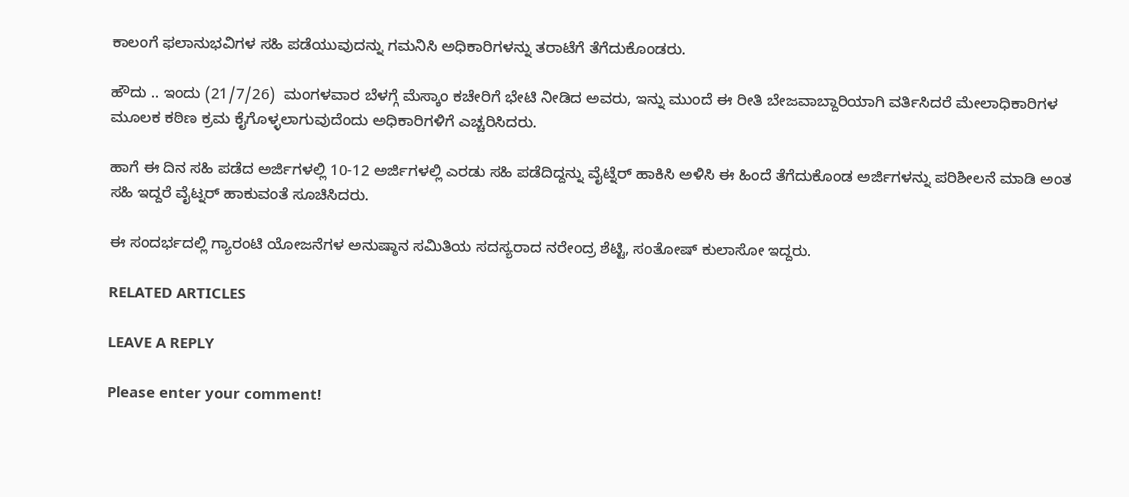ಕಾಲಂಗೆ ಫಲಾನುಭವಿಗಳ ಸಹಿ ಪಡೆಯುವುದನ್ನು ಗಮನಿಸಿ ಅಧಿಕಾರಿಗಳನ್ನು ತರಾಟೆಗೆ ತೆಗೆದುಕೊಂಡರು.

ಹೌದು .. ಇಂದು (21/7/26)  ಮಂಗಳವಾರ ಬೆಳಗ್ಗೆ ಮೆಸ್ಕಾಂ ಕಚೇರಿಗೆ ಭೇಟಿ ನೀಡಿದ ಅವರು, ಇನ್ನು ಮುಂದೆ ಈ ರೀತಿ ಬೇಜವಾಬ್ದಾರಿಯಾಗಿ ವರ್ತಿಸಿದರೆ ಮೇಲಾಧಿಕಾರಿಗಳ ಮೂಲಕ ಕಠಿಣ ಕ್ರಮ ಕೈಗೊಳ್ಳಲಾಗುವುದೆಂದು ಅಧಿಕಾರಿಗಳಿಗೆ ಎಚ್ಚರಿಸಿದರು.

ಹಾಗೆ ಈ ದಿನ ಸಹಿ ಪಡೆದ ಅರ್ಜಿಗಳಲ್ಲಿ 10-12 ಅರ್ಜಿಗಳಲ್ಲಿ ಎರಡು ಸಹಿ ಪಡೆದಿದ್ದನ್ನು ವೈಟ್ನೆರ್ ಹಾಕಿಸಿ ಅಳಿಸಿ ಈ ಹಿಂದೆ ತೆಗೆದುಕೊಂಡ ಅರ್ಜಿಗಳನ್ನು ಪರಿಶೀಲನೆ ಮಾಡಿ ಅಂತ ಸಹಿ ಇದ್ದರೆ ವೈಟ್ನರ್ ಹಾಕುವಂತೆ ಸೂಚಿಸಿದರು.

ಈ ಸಂದರ್ಭದಲ್ಲಿ ಗ್ಯಾರಂಟಿ ಯೋಜನೆಗಳ ಅನುಷ್ಠಾನ ಸಮಿತಿಯ ಸದಸ್ಯರಾದ ನರೇಂದ್ರ ಶೆಟ್ಟಿ, ಸಂತೋಷ್ ಕುಲಾಸೋ ಇದ್ದರು.

RELATED ARTICLES

LEAVE A REPLY

Please enter your comment!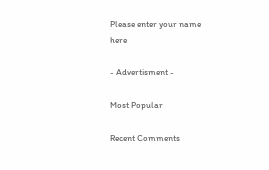Please enter your name here

- Advertisment -

Most Popular

Recent Comments